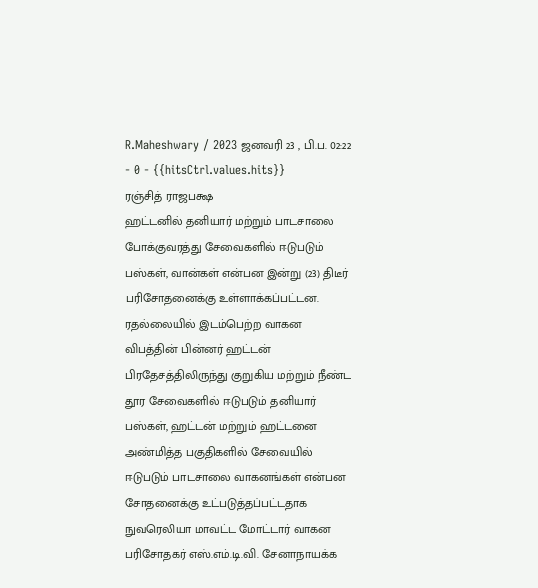R.Maheshwary / 2023 ஜனவரி 23 , பி.ப. 02:22 - 0 - {{hitsCtrl.values.hits}}
ரஞ்சித் ராஜபக்ஷ
ஹட்டனில் தனியார் மற்றும் பாடசாலை போக்குவரத்து சேவைகளில் ஈடுபடும் பஸ்கள், வான்கள் என்பன இன்று (23) திடீர் பரிசோதனைக்கு உள்ளாக்கப்பட்டன.
ரதல்லையில் இடம்பெற்ற வாகன விபத்தின் பின்னர் ஹட்டன் பிரதேசத்திலிருந்து குறுகிய மற்றும் நீண்ட தூர சேவைகளில் ஈடுபடும் தனியார் பஸ்கள், ஹட்டன் மற்றும் ஹட்டனை அண்மித்த பகுதிகளில் சேவையில் ஈடுபடும் பாடசாலை வாகனங்கள் என்பன சோதனைக்கு உட்படுத்தப்பட்டதாக நுவரெலியா மாவட்ட மோட்டார் வாகன பரிசோதகர் எஸ்.எம்.டி.வி. சேனாநாயக்க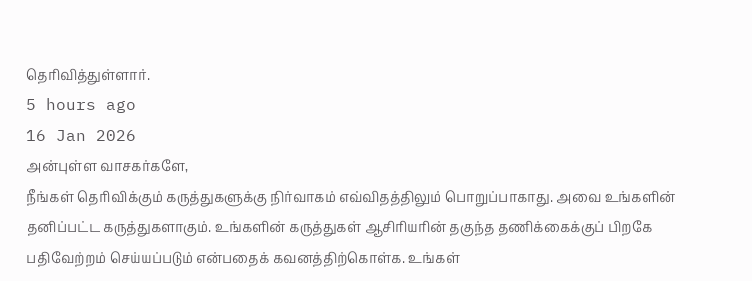தெரிவித்துள்ளார்.
5 hours ago
16 Jan 2026
அன்புள்ள வாசகர்களே,
நீங்கள் தெரிவிக்கும் கருத்துகளுக்கு நிர்வாகம் எவ்விதத்திலும் பொறுப்பாகாது. அவை உங்களின் தனிப்பட்ட கருத்துகளாகும். உங்களின் கருத்துகள் ஆசிரியரின் தகுந்த தணிக்கைக்குப் பிறகே பதிவேற்றம் செய்யப்படும் என்பதைக் கவனத்திற்கொள்க. உங்கள்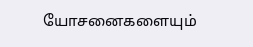யோசனைகளையும்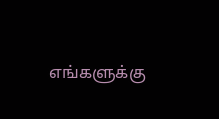எங்களுக்கு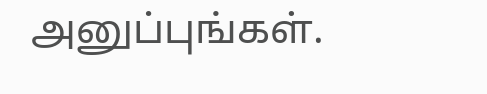அனுப்புங்கள்.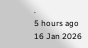.
5 hours ago
16 Jan 2026